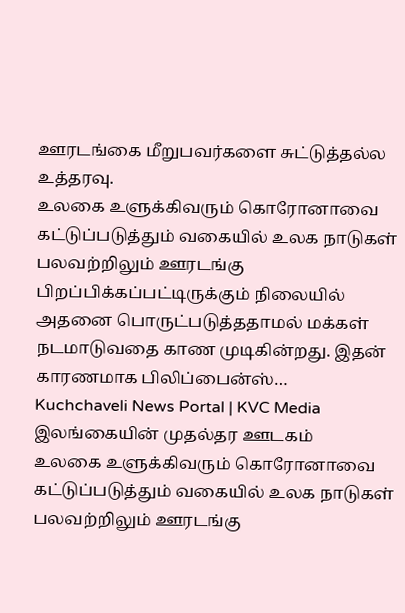ஊரடங்கை மீறுபவர்களை சுட்டுத்தல்ல உத்தரவு.
உலகை உளுக்கிவரும் கொரோனாவை கட்டுப்படுத்தும் வகையில் உலக நாடுகள் பலவற்றிலும் ஊரடங்கு பிறப்பிக்கப்பட்டிருக்கும் நிலையில் அதனை பொருட்படுத்ததாமல் மக்கள் நடமாடுவதை காண முடிகின்றது. இதன் காரணமாக பிலிப்பைன்ஸ்…
Kuchchaveli News Portal | KVC Media
இலங்கையின் முதல்தர ஊடகம்
உலகை உளுக்கிவரும் கொரோனாவை கட்டுப்படுத்தும் வகையில் உலக நாடுகள் பலவற்றிலும் ஊரடங்கு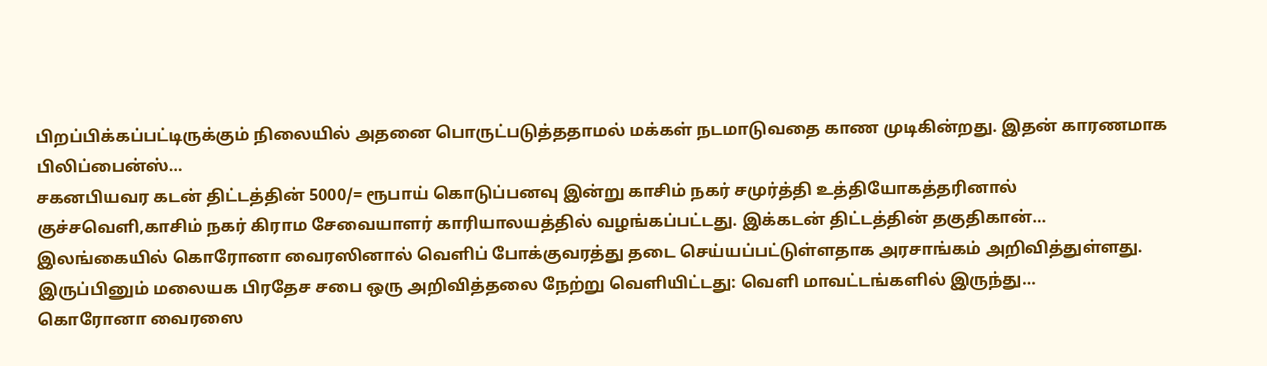பிறப்பிக்கப்பட்டிருக்கும் நிலையில் அதனை பொருட்படுத்ததாமல் மக்கள் நடமாடுவதை காண முடிகின்றது. இதன் காரணமாக பிலிப்பைன்ஸ்…
சகனபியவர கடன் திட்டத்தின் 5000/= ரூபாய் கொடுப்பனவு இன்று காசிம் நகர் சமுர்த்தி உத்தியோகத்தரினால் குச்சவெளி,காசிம் நகர் கிராம சேவையாளர் காரியாலயத்தில் வழங்கப்பட்டது. இக்கடன் திட்டத்தின் தகுதிகான்…
இலங்கையில் கொரோனா வைரஸினால் வெளிப் போக்குவரத்து தடை செய்யப்பட்டுள்ளதாக அரசாங்கம் அறிவித்துள்ளது. இருப்பினும் மலையக பிரதேச சபை ஒரு அறிவித்தலை நேற்று வெளியிட்டது: வெளி மாவட்டங்களில் இருந்து…
கொரோனா வைரஸை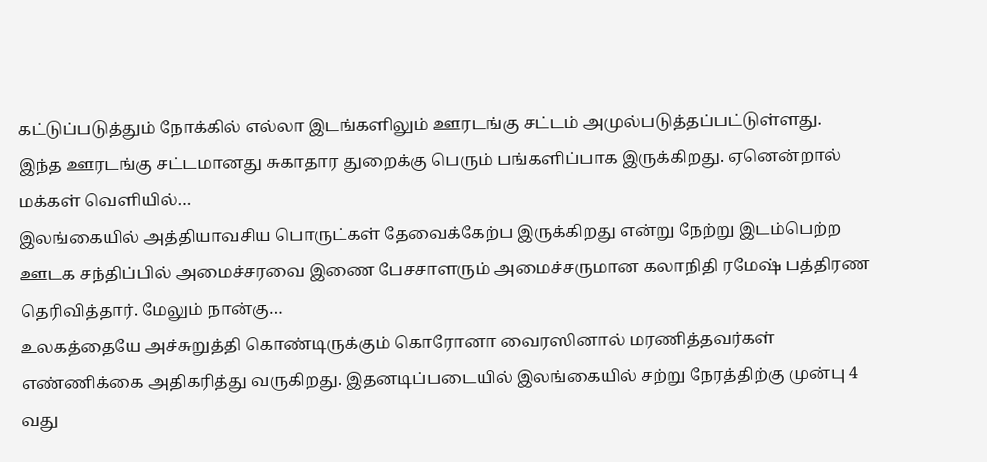கட்டுப்படுத்தும் நோக்கில் எல்லா இடங்களிலும் ஊரடங்கு சட்டம் அமுல்படுத்தப்பட்டுள்ளது. இந்த ஊரடங்கு சட்டமானது சுகாதார துறைக்கு பெரும் பங்களிப்பாக இருக்கிறது. ஏனென்றால் மக்கள் வெளியில்…
இலங்கையில் அத்தியாவசிய பொருட்கள் தேவைக்கேற்ப இருக்கிறது என்று நேற்று இடம்பெற்ற ஊடக சந்திப்பில் அமைச்சரவை இணை பேசசாளரும் அமைச்சருமான கலாநிதி ரமேஷ் பத்திரண தெரிவித்தார். மேலும் நான்கு…
உலகத்தையே அச்சுறுத்தி கொண்டிருக்கும் கொரோனா வைரஸினால் மரணித்தவர்கள் எண்ணிக்கை அதிகரித்து வருகிறது. இதனடிப்படையில் இலங்கையில் சற்று நேரத்திற்கு முன்பு 4 வது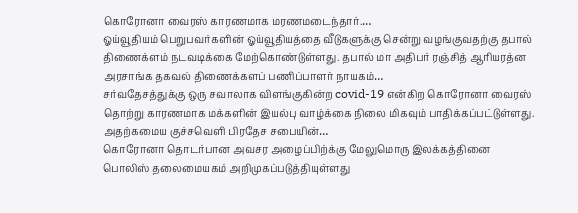கொரோனா வைரஸ் காரணமாக மரணமடைந்தார்.…
ஓய்வூதியம் பெறுபவர்களின் ஓய்வூதியத்தை வீடுகளுக்கு சென்று வழங்குவதற்கு தபால் திணைக்ளம் நடவடிக்கை மேற்கொண்டுள்ளது. தபால் மா அதிபர் ரஞ்சித் ஆரியரத்ன அரசாங்க தகவல் திணைக்களப் பணிப்பாளர் நாயகம்…
சர்வதேசத்துக்கு ஒரு சவாலாக விளங்குகின்ற covid-19 என்கிற கொரோனா வைரஸ் தொற்று காரணமாக மக்களின் இயல்பு வாழ்க்கை நிலை மிகவும் பாதிக்கப்பட்டுள்ளது. அதற்கமைய குச்சவெளி பிரதேச சபையின்…
கொரோனா தொடர்பான அவசர அழைப்பிற்க்கு மேலுமொரு இலக்கத்தினை பொலிஸ் தலைமையகம் அறிமுகப்படுத்தியுள்ளது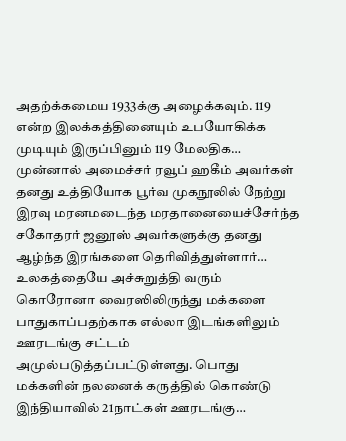அதற்க்கமைய 1933க்கு அழைக்கவும். 119 என்ற இலக்கத்தினையும் உபயோகிக்க முடியும் இருப்பினும் 119 மேலதிக…
முன்னால் அமைச்சர் ரவூப் ஹகீம் அவர்கள் தனது உத்தியோக பூர்வ முகநூலில் நேற்று இரவு மரனமடைந்த மரதானையைச்சேர்ந்த சகோதரர் ஜனூஸ் அவர்களுக்கு தனது ஆழ்ந்த இரங்களை தெரிவித்துள்ளார்…
உலகத்தையே அச்சுறுத்தி வரும் கொரோனா வைரஸிலிருந்து மக்களை பாதுகாப்பதற்காக எல்லா இடங்களிலும் ஊரடங்கு சட்டம் அமுல்படுத்தப்பட்டுள்ளது. பொது மக்களின் நலனைக் கருத்தில் கொண்டு இந்தியாவில் 21நாட்கள் ஊரடங்கு…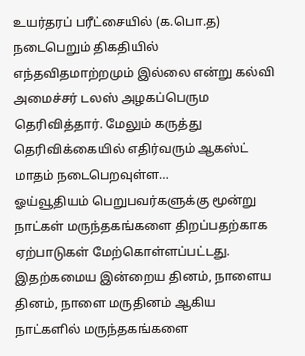உயர்தரப் பரீட்சையில் (க.பொ.த) நடைபெறும் திகதியில் எந்தவிதமாற்றமும் இல்லை என்று கல்வி அமைச்சர் டலஸ் அழகப்பெரும தெரிவித்தார். மேலும் கருத்து தெரிவிக்கையில் எதிர்வரும் ஆகஸ்ட் மாதம் நடைபெறவுள்ள…
ஓய்வூதியம் பெறுபவர்களுக்கு மூன்று நாட்கள் மருந்தகங்களை திறப்பதற்காக ஏற்பாடுகள் மேற்கொள்ளப்பட்டது. இதற்கமைய இன்றைய தினம், நாளைய தினம், நாளை மருதினம் ஆகிய நாட்களில் மருந்தகங்களை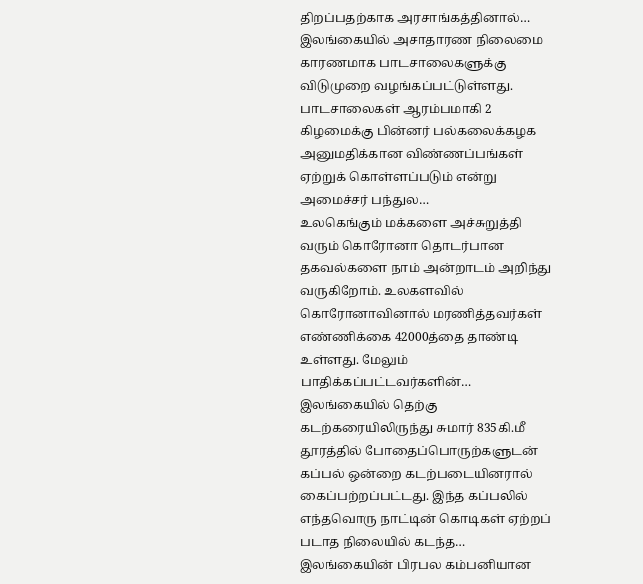திறப்பதற்காக அரசாங்கத்தினால்…
இலங்கையில் அசாதாரண நிலைமை காரணமாக பாடசாலைகளுக்கு விடுமுறை வழங்கப்பட்டுள்ளது. பாடசாலைகள் ஆரம்பமாகி 2 கிழமைக்கு பின்னர் பல்கலைக்கழக அனுமதிக்கான விண்ணப்பங்கள் ஏற்றுக் கொள்ளப்படும் என்று அமைச்சர் பந்துல…
உலகெங்கும் மக்களை அச்சுறுத்தி வரும் கொரோனா தொடர்பான தகவல்களை நாம் அன்றாடம் அறிந்து வருகிறோம். உலகளவில் கொரோனாவினால் மரணித்தவர்கள் எண்ணிக்கை 42000த்தை தாண்டி உள்ளது. மேலும் பாதிக்கப்பட்டவர்களின்…
இலங்கையில் தெற்கு கடற்கரையிலிருந்து சுமார் 835கி.மீ தூரத்தில் போதைப்பொருற்களுடன் கப்பல் ஒன்றை கடற்படையினரால் கைப்பற்றப்பட்டது. இந்த கப்பலில் எந்தவொரு நாட்டின் கொடிகள் ஏற்றப் படாத நிலையில் கடந்த…
இலங்கையின் பிரபல கம்பனியான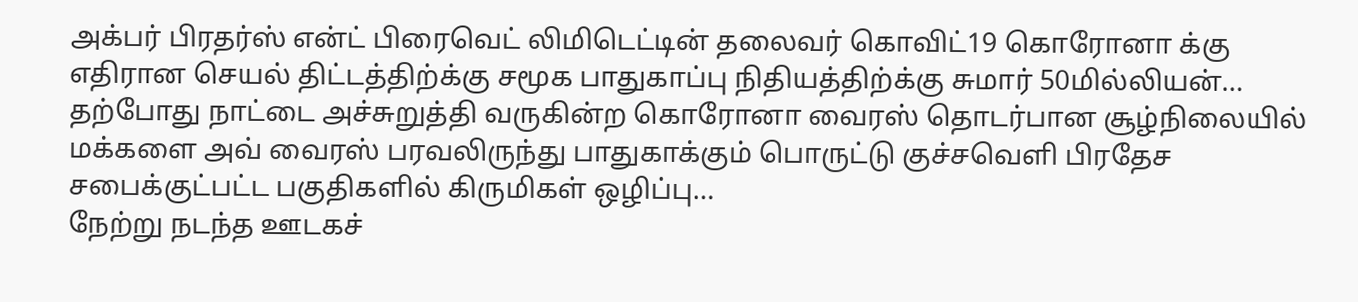அக்பர் பிரதர்ஸ் என்ட் பிரைவெட் லிமிடெட்டின் தலைவர் கொவிட்19 கொரோனா க்கு எதிரான செயல் திட்டத்திற்க்கு சமூக பாதுகாப்பு நிதியத்திற்க்கு சுமார் 50மில்லியன்…
தற்போது நாட்டை அச்சுறுத்தி வருகின்ற கொரோனா வைரஸ் தொடர்பான சூழ்நிலையில் மக்களை அவ் வைரஸ் பரவலிருந்து பாதுகாக்கும் பொருட்டு குச்சவெளி பிரதேச சபைக்குட்பட்ட பகுதிகளில் கிருமிகள் ஒழிப்பு…
நேற்று நடந்த ஊடகச்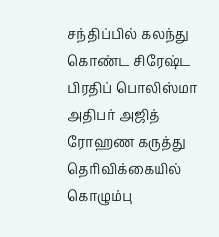சந்திப்பில் கலந்து கொண்ட சிரேஷ்ட பிரதிப் பொலிஸ்மா அதிபர் அஜித் ரோஹண கருத்து தெரிவிக்கையில் கொழும்பு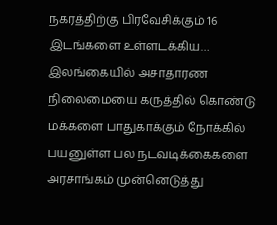நகரத்திற்கு பிரவேசிக்கும் 16 இடங்களை உள்ளடக்கிய…
இலங்கையில் அசாதாரண நிலைமையை கருத்தில் கொண்டு மக்களை பாதுகாக்கும் நோக்கில் பயனுள்ள பல நடவடிக்கைகளை அரசாங்கம் முன்னெடுத்து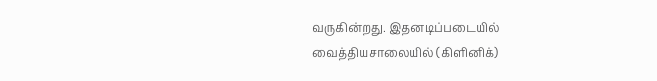வருகின்றது. இதனடிப்படையில் வைத்தியசாலையில் (கிளினிக்)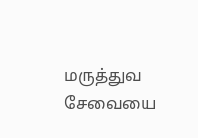மருத்துவ சேவையை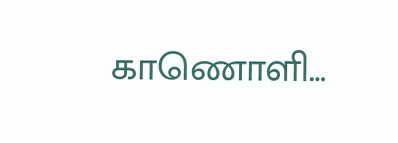காணொளி…